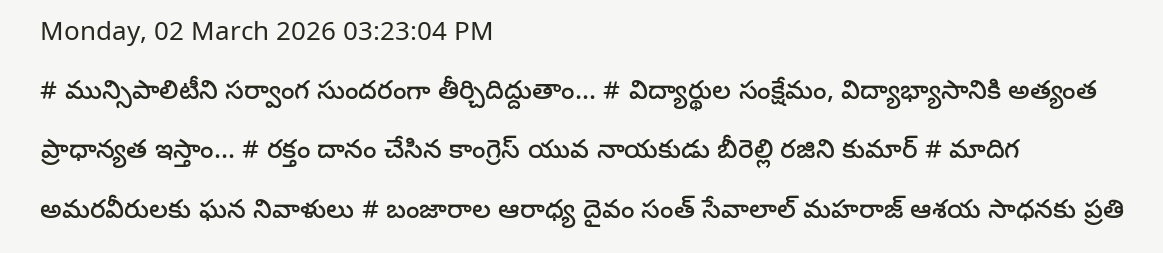Monday, 02 March 2026 03:23:04 PM
# మున్సిపాలిటీని సర్వాంగ సుందరంగా తీర్చిదిద్దుతాం... # విద్యార్థుల సంక్షేమం, విద్యాభ్యాసానికి అత్యంత ప్రాధాన్యత ఇస్తాం... # రక్తం దానం చేసిన కాంగ్రెస్ యువ నాయకుడు బీరెల్లి రజిని కుమార్ # మాదిగ అమరవీరులకు ఘన నివాళులు # బంజారాల ఆరాధ్య దైవం సంత్ సేవాలాల్ మహరాజ్ ఆశయ సాధనకు ప్రతి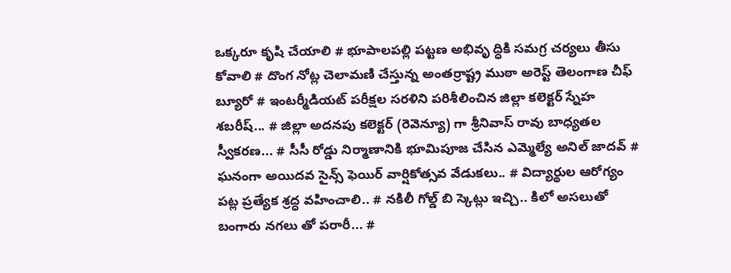ఒక్కరూ కృషి చేయాలి # భూపాలపల్లి పట్టణ అభివృ ద్ధికి సమగ్ర చర్యలు తీసు కోవాలి # దొంగ నోట్ల చెలామణి చేస్తున్న అంతర్రాష్ట్ర ముఠా అరెస్ట్ తెలంగాణ చీఫ్ బ్యూరో # ఇంటర్మీడియట్ పరీక్షల సరళిని పరిశీలించిన జిల్లా కలెక్టర్ స్నేహ శబరీష్... # జిల్లా అదనపు కలెక్టర్ (రెవెన్యూ) గా శ్రీనివాస్ రావు బాధ్యతల స్వీకరణ... # సీసీ రోడ్డు నిర్మాణానికి భూమిపూజ చేసిన ఎమ్మెల్యే అనిల్ జాదవ్ # ఘనంగా అయిదవ సైన్స్ ఫెయిర్ వార్షికోత్సవ వేడుకలు.. # విద్యార్థుల ఆరోగ్యం పట్ల ప్రత్యేక శ్రద్ధ వహించాలి.. # నకిలీ గోల్డ్ బి స్కెట్లు ఇచ్చి.. కిలో అసలుతో బంగారు నగలు తో పరారీ... #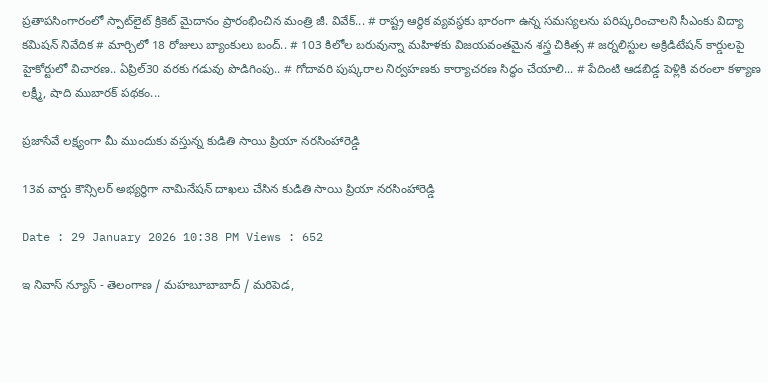ప్రతాపసింగారంలో స్పాట్‌లైట్ క్రికెట్ మైదానం ప్రారంభించిన మంత్రి జీ. వివేక్... # రాష్ట్ర ఆర్థిక వ్యవస్థకు భారంగా ఉన్న సమస్యలను పరిష్కరించాలని సీఎంకు విద్యా కమిషన్ నివేదిక # మార్చిలో 18 రోజులు బ్యాంకులు బంద్.. # 103 కిలోల బరువున్నా మహిళకు విజయవంతమైన శస్త్ర చికిత్స # జర్నలిస్టుల అక్రిడిటేషన్ కార్డులపై హైకోర్టులో విచారణ.. ఏప్రిల్30 వరకు గడువు పొడిగింపు.. # గోదావరి పుష్కరాల నిర్వహణకు కార్యాచరణ సిద్ధం చేయాలి... # పేదింటి ఆడబిడ్డ పెళ్లికి వరంలా కళ్యాణ లక్ష్మీ, షాది ముబారక్ పథకం...

ప్రజాసేవే లక్ష్యంగా మీ ముందుకు వస్తున్న కుడితి సాయి ప్రియా నరసింహారెడ్డి

13వ వార్డు కౌన్సిలర్ అభ్యర్థిగా నామినేషన్ దాఖలు చేసిన కుడితి సాయి ప్రియా నరసింహారెడ్డి

Date : 29 January 2026 10:38 PM Views : 652

ఇ నివాస్ న్యూస్ - తెలంగాణ / మహబూబాబాద్ / మరిపెడ,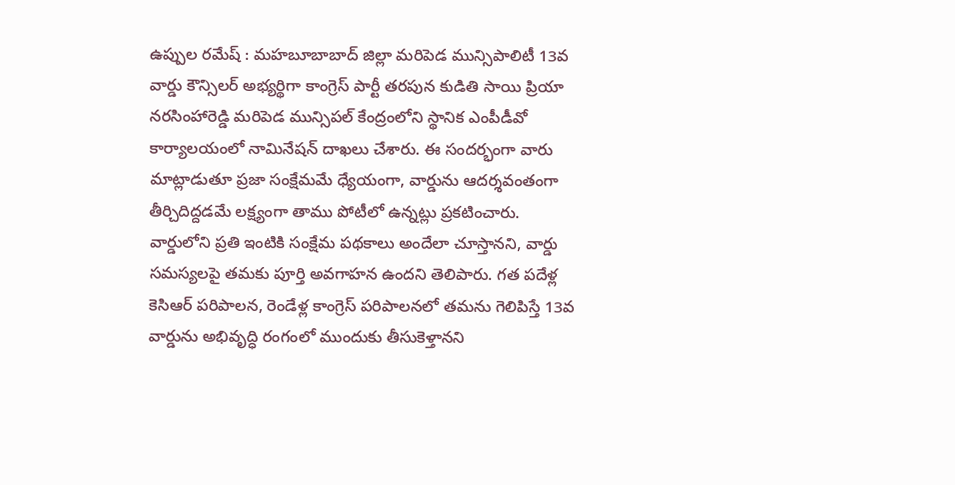ఉప్పుల రమేష్ : మహబూబాబాద్ జిల్లా మరిపెడ మున్సిపాలిటీ 13వ వార్డు కౌన్సిలర్ అభ్యర్థిగా కాంగ్రెస్ పార్టీ తరపున కుడితి సాయి ప్రియా నరసింహారెడ్డి మరిపెడ మున్సిపల్ కేంద్రంలోని స్థానిక ఎంపీడీవో కార్యాలయంలో నామినేషన్ దాఖలు చేశారు. ఈ సందర్భంగా వారు మాట్లాడుతూ ప్రజా సంక్షేమమే ధ్యేయంగా, వార్డును ఆదర్శవంతంగా తీర్చిదిద్దడమే లక్ష్యంగా తాము పోటీలో ఉన్నట్లు ప్రకటించారు. వార్డులోని ప్రతి ఇంటికి సంక్షేమ పథకాలు అందేలా చూస్తానని, వార్డు సమస్యలపై తమకు పూర్తి అవగాహన ఉందని తెలిపారు. గత పదేళ్ల కెసిఆర్ పరిపాలన, రెండేళ్ల కాంగ్రెస్ పరిపాలనలో తమను గెలిపిస్తే 13వ వార్డును అభివృద్ధి రంగంలో ముందుకు తీసుకెళ్తానని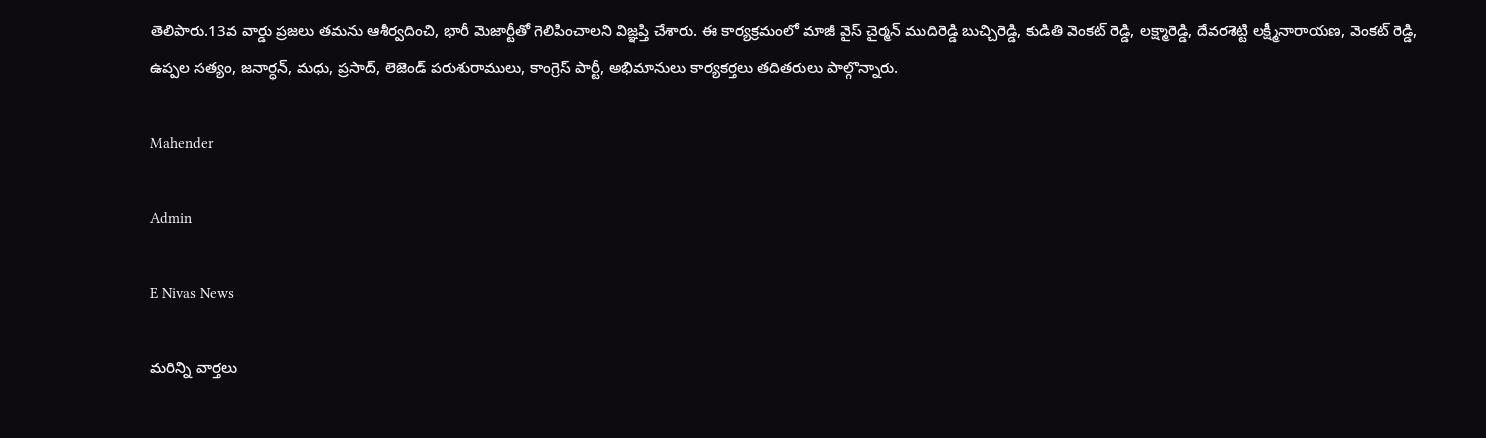తెలిపారు.13వ వార్డు ప్రజలు తమను ఆశీర్వదించి, భారీ మెజార్టీతో గెలిపించాలని విజ్ఞప్తి చేశారు. ఈ కార్యక్రమంలో మాజీ వైస్ చైర్మన్ ముదిరెడ్డి బుచ్చిరెడ్డి, కుడితి వెంకట్ రెడ్డి, లక్ష్మారెడ్డి, దేవరశెట్టి లక్ష్మీనారాయణ, వెంకట్ రెడ్డి, ఉప్పల సత్యం, జనార్ధన్, మధు, ప్రసాద్, లెజెండ్ పరుశురాములు, కాంగ్రెస్ పార్టీ, అభిమానులు కార్యకర్తలు తదితరులు పాల్గొన్నారు.

Mahender

Admin

E Nivas News

మరిన్ని వార్తలు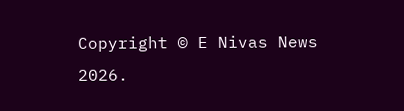Copyright © E Nivas News 2026.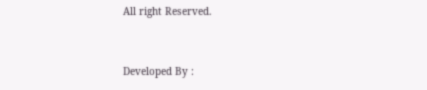All right Reserved.



Developed By :